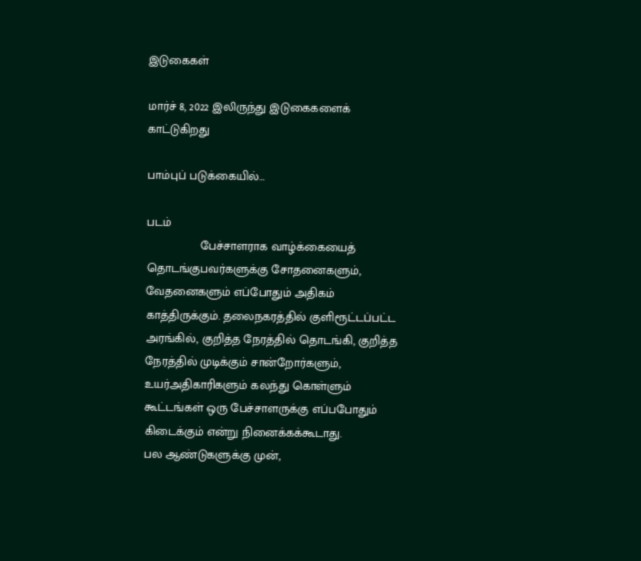இடுகைகள்

மார்ச் 8, 2022 இலிருந்து இடுகைகளைக் காட்டுகிறது

பாம்புப் படுக்கையில்…

படம்
                பேச்சாளராக வாழ்க்கையைத் தொடங்குபவர்களுக்கு சோதனைகளும், வேதனைகளும் எப்போதும் அதிகம் காத்திருக்கும். தலைநகரத்தில் குளிரூட்டப்பட்ட அரங்கில், குறித்த நேரத்தில் தொடங்கி, குறித்த நேரத்தில் முடிக்கும் சான்றோர்களும், உயர்அதிகாரிகளும் கலந்து கொள்ளும் கூட்டங்கள் ஒரு பேச்சாளருக்கு எப்பபோதும் கிடைக்கும் என்று நினைக்கக்கூடாது.                பல ஆண்டுகளுக்கு முன்,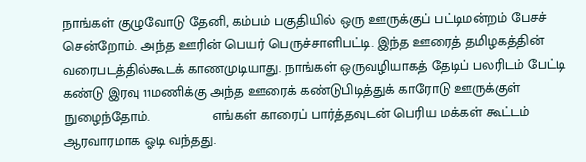நாங்கள் குழுவோடு தேனி, கம்பம் பகுதியில் ஒரு ஊருக்குப் பட்டிமன்றம் பேசச் சென்றோம். அந்த ஊரின் பெயர் பெருச்சாளிபட்டி. இந்த ஊரைத் தமிழகத்தின் வரைபடத்தில்கூடக் காணமுடியாது. நாங்கள் ஒருவழியாகத் தேடிப் பலரிடம் பேட்டி கண்டு இரவு 11மணிக்கு அந்த ஊரைக் கண்டுபிடித்துக் காரோடு ஊருக்குள் நுழைந்தோம்.                எங்கள் காரைப் பார்த்தவுடன் பெரிய மக்கள் கூட்டம் ஆரவாரமாக ஓடி வந்தது.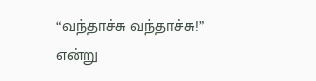“வந்தாச்சு வந்தாச்சு!” என்று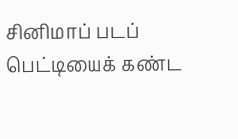சினிமாப் படப் பெட்டியைக் கண்ட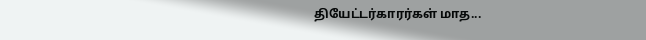தியேட்டர்காரர்கள் மாத...